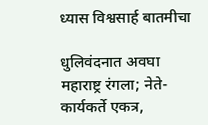ध्यास विश्वसार्ह बातमीचा

धुलिवंदनात अवघा महाराष्ट्र रंगला; नेते-कार्यकर्ते एकत्र,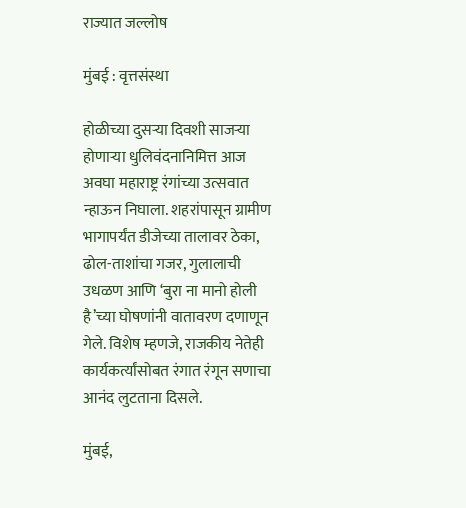राज्यात जल्लोष

मुंबई : वृत्तसंस्था

होळीच्या दुसऱ्या दिवशी साजऱ्या होणाऱ्या धुलिवंदनानिमित्त आज अवघा महाराष्ट्र रंगांच्या उत्सवात न्हाऊन निघाला. शहरांपासून ग्रामीण भागापर्यंत डीजेच्या तालावर ठेका, ढोल-ताशांचा गजर, गुलालाची उधळण आणि ‘बुरा ना मानो होली है’च्या घोषणांनी वातावरण दणाणून गेले. विशेष म्हणजे, राजकीय नेतेही कार्यकर्त्यांसोबत रंगात रंगून सणाचा आनंद लुटताना दिसले.

मुंबई,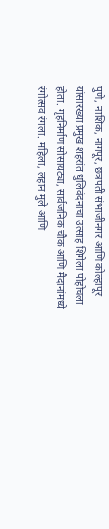पुणे, नाशिक, नागपूर, छत्रपती संभाजीनगर आणि कोल्हापूर यांसारख्या प्रमुख शहरांत धुलिवंदनाचा उत्साह शिगेला पोहोचला होता. गृहनिर्माण सोसायट्या, सार्वजनिक चौक आणि मैदानांमध्ये रंगोत्सव रंगला. महिला, लहान मुले आणि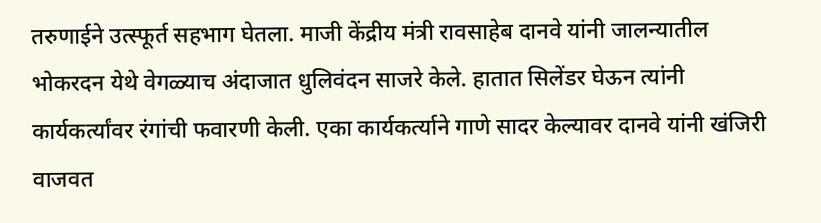तरुणाईने उत्स्फूर्त सहभाग घेतला. माजी केंद्रीय मंत्री रावसाहेब दानवे यांनी जालन्यातील भोकरदन येथे वेगळ्याच अंदाजात धुलिवंदन साजरे केले. हातात सिलेंडर घेऊन त्यांनी कार्यकर्त्यांवर रंगांची फवारणी केली. एका कार्यकर्त्याने गाणे सादर केल्यावर दानवे यांनी खंजिरी वाजवत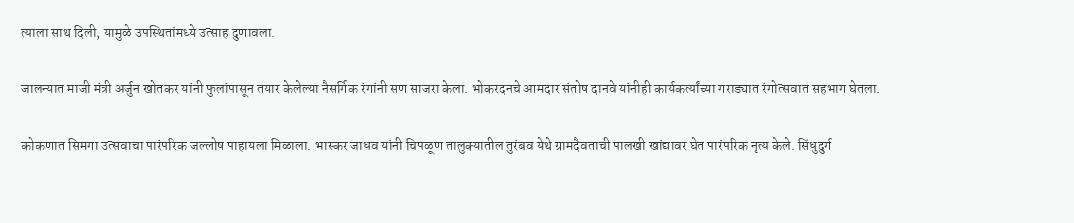त्याला साथ दिली, यामुळे उपस्थितांमध्ये उत्साह दुणावला.

जालन्यात माजी मंत्री अर्जुन खोतकर यांनी फुलांपासून तयार केलेल्या नैसर्गिक रंगांनी सण साजरा केला. भोकरदनचे आमदार संतोष दानवे यांनीही कार्यकर्त्यांच्या गराड्यात रंगोत्सवात सहभाग घेतला.

कोकणात सिमगा उत्सवाचा पारंपरिक जल्लोष पाहायला मिळाला. भास्कर जाधव यांनी चिपळूण तालुक्यातील तुरंबव येथे ग्रामदैवताची पालखी खांद्यावर घेत पारंपरिक नृत्य केले. सिंधुदुर्ग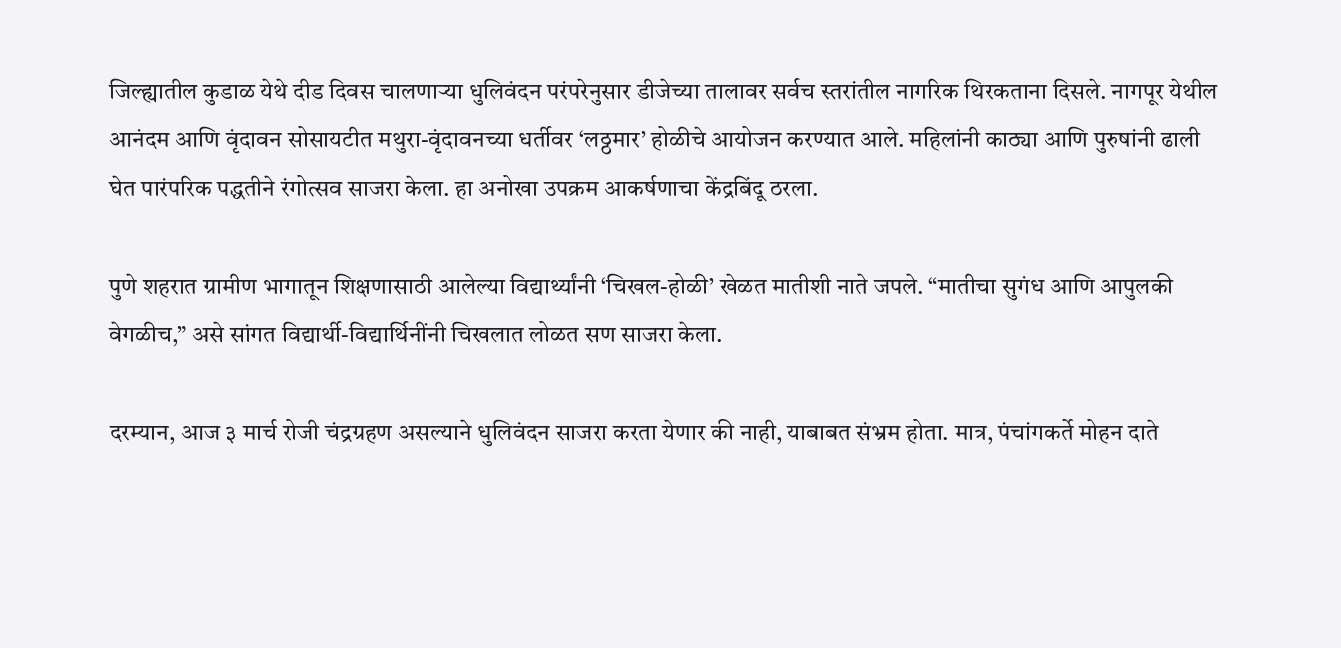जिल्ह्यातील कुडाळ येथे दीड दिवस चालणाऱ्या धुलिवंदन परंपरेनुसार डीजेच्या तालावर सर्वच स्तरांतील नागरिक थिरकताना दिसले. नागपूर येथील आनंदम आणि वृंदावन सोसायटीत मथुरा-वृंदावनच्या धर्तीवर ‘लठ्ठमार’ होळीचे आयोजन करण्यात आले. महिलांनी काठ्या आणि पुरुषांनी ढाली घेत पारंपरिक पद्धतीने रंगोत्सव साजरा केला. हा अनोखा उपक्रम आकर्षणाचा केंद्रबिंदू ठरला.

पुणे शहरात ग्रामीण भागातून शिक्षणासाठी आलेल्या विद्यार्थ्यांनी ‘चिखल-होळी’ खेळत मातीशी नाते जपले. “मातीचा सुगंध आणि आपुलकी वेगळीच,” असे सांगत विद्यार्थी-विद्यार्थिनींनी चिखलात लोळत सण साजरा केला.

दरम्यान, आज ३ मार्च रोजी चंद्रग्रहण असल्याने धुलिवंदन साजरा करता येणार की नाही, याबाबत संभ्रम होता. मात्र, पंचांगकर्ते मोहन दाते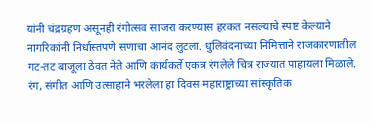यांनी चंद्रग्रहण असूनही रंगोत्सव साजरा करण्यास हरकत नसल्याचे स्पष्ट केल्याने नागरिकांनी निर्धास्तपणे सणाचा आनंद लुटला. धुलिवंदनाच्या निमित्ताने राजकारणातील गट-तट बाजूला ठेवत नेते आणि कार्यकर्ते एकत्र रंगलेले चित्र राज्यात पाहायला मिळाले. रंग, संगीत आणि उत्साहाने भरलेला हा दिवस महाराष्ट्राच्या सांस्कृतिक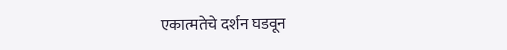एकात्मतेचे दर्शन घडवून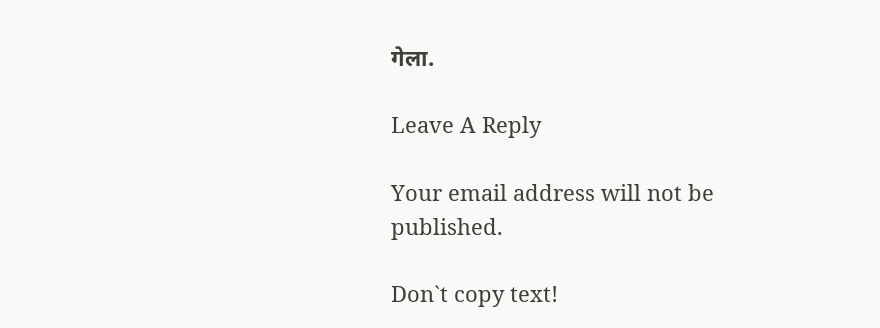गेला.

Leave A Reply

Your email address will not be published.

Don`t copy text!